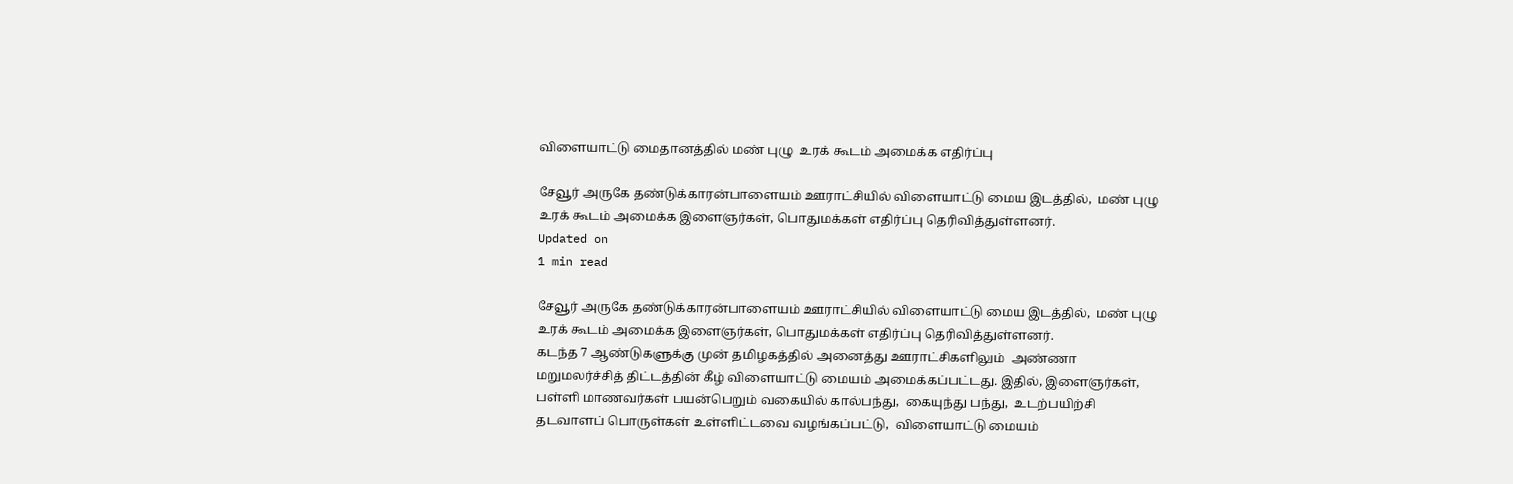விளையாட்டு மைதானத்தில் மண் புழு  உரக் கூடம் அமைக்க எதிர்ப்பு

சேவூர் அருகே தண்டுக்காரன்பாளையம் ஊராட்சியில் விளையாட்டு மைய இடத்தில்,  மண் புழு உரக் கூடம் அமைக்க இளைஞர்கள், பொதுமக்கள் எதிர்ப்பு தெரிவித்துள்ளனர்.
Updated on
1 min read

சேவூர் அருகே தண்டுக்காரன்பாளையம் ஊராட்சியில் விளையாட்டு மைய இடத்தில்,  மண் புழு உரக் கூடம் அமைக்க இளைஞர்கள், பொதுமக்கள் எதிர்ப்பு தெரிவித்துள்ளனர்.
கடந்த 7 ஆண்டுகளுக்கு முன் தமிழகத்தில் அனைத்து ஊராட்சிகளிலும்  அண்ணா மறுமலர்ச்சித் திட்டத்தின் கீழ் விளையாட்டு மையம் அமைக்கப்பட்டது. இதில், இளைஞர்கள், பள்ளி மாணவர்கள் பயன்பெறும் வகையில் கால்பந்து,  கையுந்து பந்து,  உடற்பயிற்சி தடவாளப் பொருள்கள் உள்ளிட்டவை வழங்கப்பட்டு,  விளையாட்டு மையம்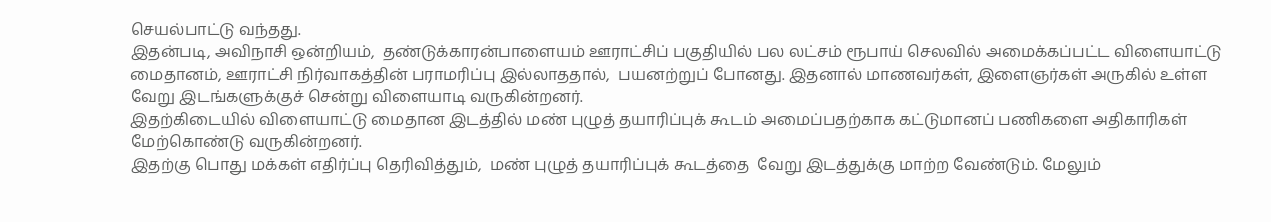செயல்பாட்டு வந்தது.
இதன்படி, அவிநாசி ஒன்றியம்,  தண்டுக்காரன்பாளையம் ஊராட்சிப் பகுதியில் பல லட்சம் ரூபாய் செலவில் அமைக்கப்பட்ட விளையாட்டு மைதானம், ஊராட்சி நிர்வாகத்தின் பராமரிப்பு இல்லாததால்,  பயனற்றுப் போனது. இதனால் மாணவர்கள், இளைஞர்கள் அருகில் உள்ள வேறு இடங்களுக்குச் சென்று விளையாடி வருகின்றனர்.
இதற்கிடையில் விளையாட்டு மைதான இடத்தில் மண் புழுத் தயாரிப்புக் கூடம் அமைப்பதற்காக கட்டுமானப் பணிகளை அதிகாரிகள் மேற்கொண்டு வருகின்றனர்.
இதற்கு பொது மக்கள் எதிர்ப்பு தெரிவித்தும்,  மண் புழுத் தயாரிப்புக் கூடத்தை  வேறு இடத்துக்கு மாற்ற வேண்டும். மேலும்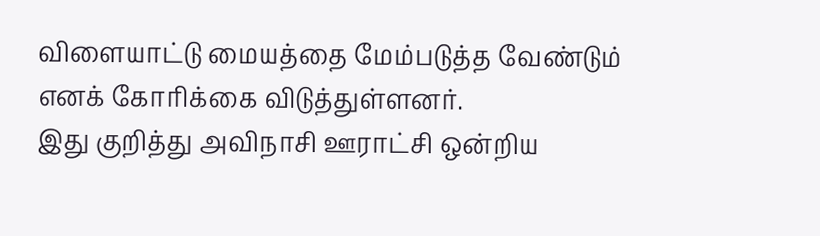விளையாட்டு மையத்தை மேம்படுத்த வேண்டும் எனக் கோரிக்கை விடுத்துள்ளனர்.
இது குறித்து அவிநாசி ஊராட்சி ஒன்றிய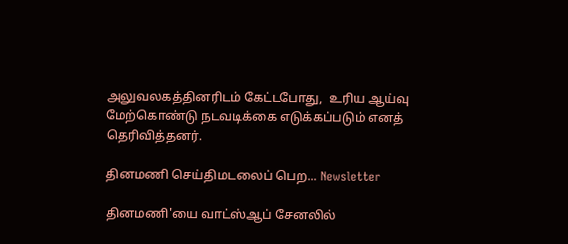அலுவலகத்தினரிடம் கேட்டபோது,  உரிய ஆய்வு மேற்கொண்டு நடவடிக்கை எடுக்கப்படும் எனத் தெரிவித்தனர்.

தினமணி செய்திமடலைப் பெற... Newsletter

தினமணி'யை வாட்ஸ்ஆப் சேனலில்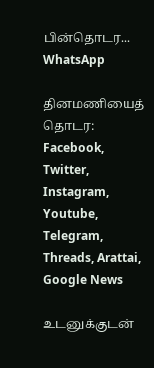பின்தொடர... WhatsApp

தினமணியைத் தொடர: Facebook, Twitter, Instagram, Youtube, Telegram, Threads, Arattai, Google News

உடனுக்குடன்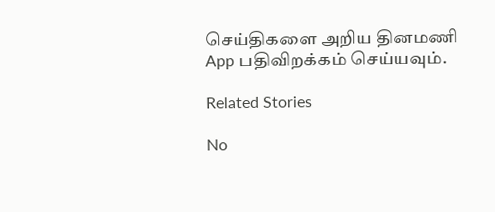செய்திகளை அறிய தினமணி App பதிவிறக்கம் செய்யவும்.

Related Stories

No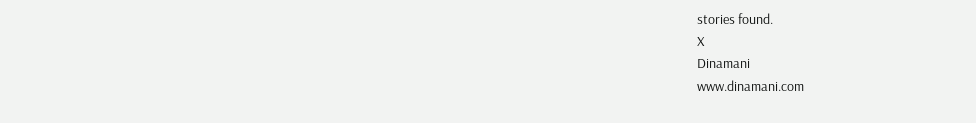stories found.
X
Dinamani
www.dinamani.com